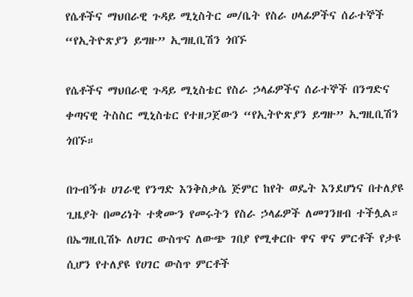የሴቶችና ማህበራዊ ጉዳይ ሚኒስትር መ/ቤት የስራ ሀላፊዎችና ሰራተኞች “የኢትዮጽያን ይግዙ” ኢግዚቢሽን ጎበኙ

የሴቶችና ማህበራዊ ጉዳይ ሚኒስቴር የስራ ኃላፊዎችና ሰራተኞች በንግድና ቀጣናዊ ትስስር ሚኒስቴር የተዘጋጀውን “የኢትዮጽያን ይግዙ” ኢግዚቢሽን ጎበኙ።

በጉብኝቱ ሀገራዊ የንግድ እንቅስቃሴ ጅምር ከየት ወዴት እንደሆነና በተለያዩ ጊዜያት በመሪነት ተቋሙን የመሩትን የስራ ኃላፊዎች ለመገንዘብ ተችሏል። በኤግዚቢሽኑ ለሀገር ውስጥና ለውጭ ገበያ የሚቀርቡ ዋና ዋና ምርቶች የታዩ ሲሆን የተለያዩ የሀገር ውስጥ ምርቶች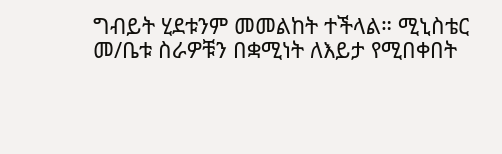ግብይት ሂደቱንም መመልከት ተችላል። ሚኒስቴር መ/ቤቱ ስራዎቹን በቋሚነት ለእይታ የሚበቀበት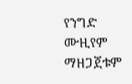የንግድ ሙዚየም ማዘጋጀቱም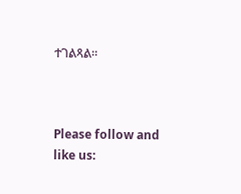ተገልጻል።



Please follow and like us: